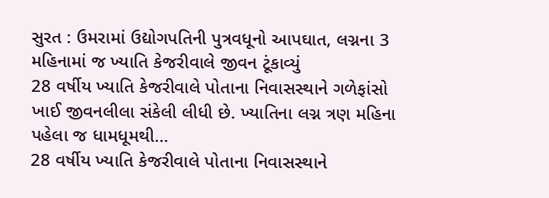સુરત : ઉમરામાં ઉદ્યોગપતિની પુત્રવધૂનો આપઘાત, લગ્નના 3 મહિનામાં જ ખ્યાતિ કેજરીવાલે જીવન ટૂંકાવ્યું
28 વર્ષીય ખ્યાતિ કેજરીવાલે પોતાના નિવાસસ્થાને ગળેફાંસો ખાઈ જીવનલીલા સંકેલી લીધી છે. ખ્યાતિના લગ્ન ત્રણ મહિના પહેલા જ ધામધૂમથી…
28 વર્ષીય ખ્યાતિ કેજરીવાલે પોતાના નિવાસસ્થાને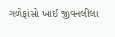ગળેફાંસો ખાઈ જીવનલીલા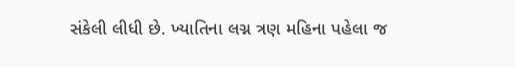સંકેલી લીધી છે. ખ્યાતિના લગ્ન ત્રણ મહિના પહેલા જ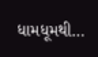ધામધૂમથી…